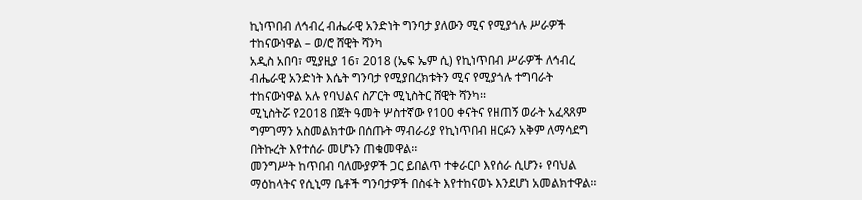ኪነጥበብ ለኅብረ ብሔራዊ አንድነት ግንባታ ያለውን ሚና የሚያጎሉ ሥራዎች ተከናውነዋል – ወ/ሮ ሸዊት ሻንካ
አዲስ አበባ፣ ሚያዚያ 16፣ 2018 (ኤፍ ኤም ሲ) የኪነጥበብ ሥራዎች ለኅብረ ብሔራዊ አንድነት እሴት ግንባታ የሚያበረክቱትን ሚና የሚያጎሉ ተግባራት ተከናውነዋል አሉ የባህልና ስፖርት ሚኒስትር ሸዊት ሻንካ፡፡
ሚኒስትሯ የ2018 በጀት ዓመት ሦስተኛው የ100 ቀናትና የዘጠኝ ወራት አፈጻጸም ግምገማን አስመልክተው በሰጡት ማብራሪያ የኪነጥበብ ዘርፉን አቅም ለማሳደግ በትኩረት እየተሰራ መሆኑን ጠቁመዋል፡፡
መንግሥት ከጥበብ ባለሙያዎች ጋር ይበልጥ ተቀራርቦ እየሰራ ሲሆን፥ የባህል ማዕከላትና የሲኒማ ቤቶች ግንባታዎች በስፋት እየተከናወኑ እንደሆነ አመልክተዋል፡፡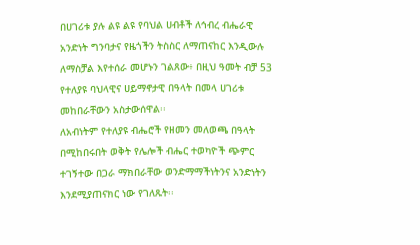በሀገሪቱ ያሉ ልዩ ልዩ የባህል ሀብቶች ለኅብረ ብሔራዊ አንድነት ግንባታና የዜጎችን ትስስር ለማጠናከር እንዲውሉ ለማስቻል እየተሰራ መሆኑን ገልጸው፥ በዚህ ዓመት ብቻ 53 የተለያዩ ባህላዊና ሀይማኖታዊ በዓላት በመላ ሀገሪቱ መከበራቸውን አስታውሰዋል፡፡
ለአብነትም የተለያዩ ብሔሮች የዘመን መለወጫ በዓላት በሚከበሩበት ወቅት የሌሎች ብሔር ተወካዮች ጭምር ተገኝተው በጋራ ማክበራቸው ወንድማማችነትንና አንድነትን እንደሚያጠናክር ነው የገለጹት፡፡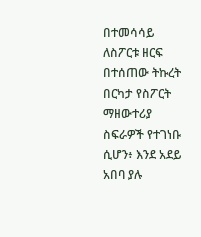በተመሳሳይ ለስፖርቱ ዘርፍ በተሰጠው ትኩረት በርካታ የስፖርት ማዘውተሪያ ስፍራዎች የተገነቡ ሲሆን፥ እንደ አደይ አበባ ያሉ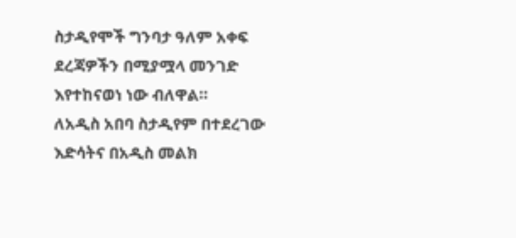ስታዲየሞች ግንባታ ዓለም አቀፍ ደረጃዎችን በሚያሟላ መንገድ እየተከናወነ ነው ብለዋል።
ለአዲስ አበባ ስታዲየም በተደረገው እድሳትና በአዲስ መልክ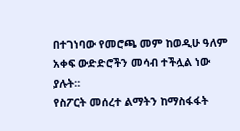በተገነባው የመሮጫ መም ከወዲሁ ዓለም አቀፍ ውድድሮችን መሳብ ተችሏል ነው ያሉት።
የስፖርት መሰረተ ልማትን ከማስፋፋት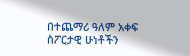በተጨማሪ ዓለም አቀፍ ስፖርታዊ ሁነቶችን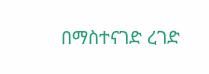በማስተናገድ ረገድ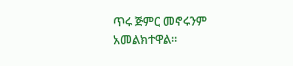ጥሩ ጅምር መኖሩንም አመልክተዋል።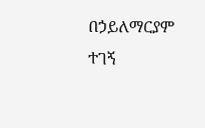በኃይለማርያም ተገኝ